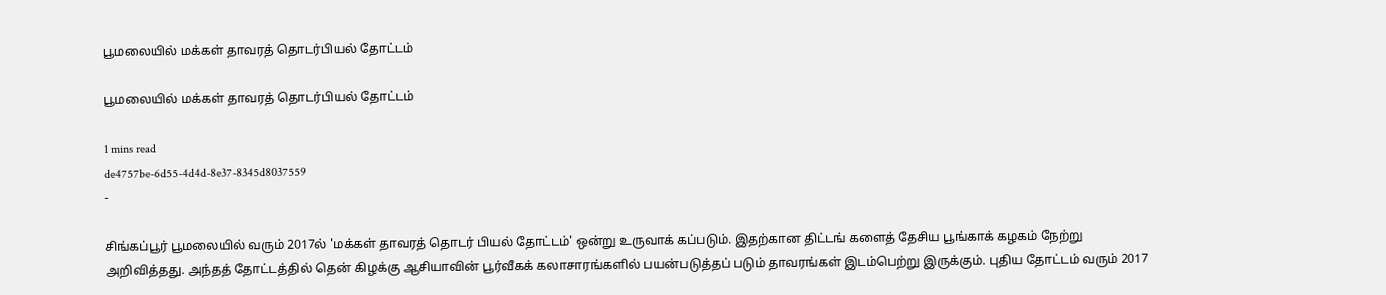பூமலையில் மக்கள் தாவரத் தொடர்பியல் தோட்டம்

பூமலையில் மக்கள் தாவரத் தொடர்பியல் தோட்டம்

1 mins read
de4757be-6d55-4d4d-8e37-8345d8037559
-

சிங்கப்பூர் பூமலையில் வரும் 2017ல் 'மக்கள் தாவரத் தொடர் பியல் தோட்டம்' ஒன்று உருவாக் கப்படும். இதற்கான திட்டங் களைத் தேசிய பூங்காக் கழகம் நேற்று அறிவித்தது. அந்தத் தோட்டத்தில் தென் கிழக்கு ஆசியாவின் பூர்வீகக் கலாசாரங்களில் பயன்படுத்தப் படும் தாவரங்கள் இடம்பெற்று இருக்கும். புதிய தோட்டம் வரும் 2017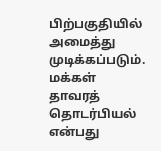பிற்பகுதியில் அமைத்து முடிக்கப்படும். மக்கள் தாவரத் தொடர்பியல் என்பது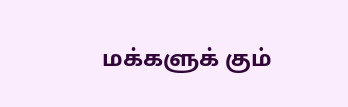மக்களுக் கும்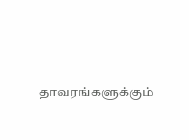தாவரங்களுக்கும்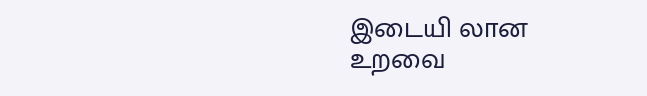இடையி லான உறவை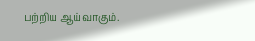பற்றிய ஆய்வாகும்.